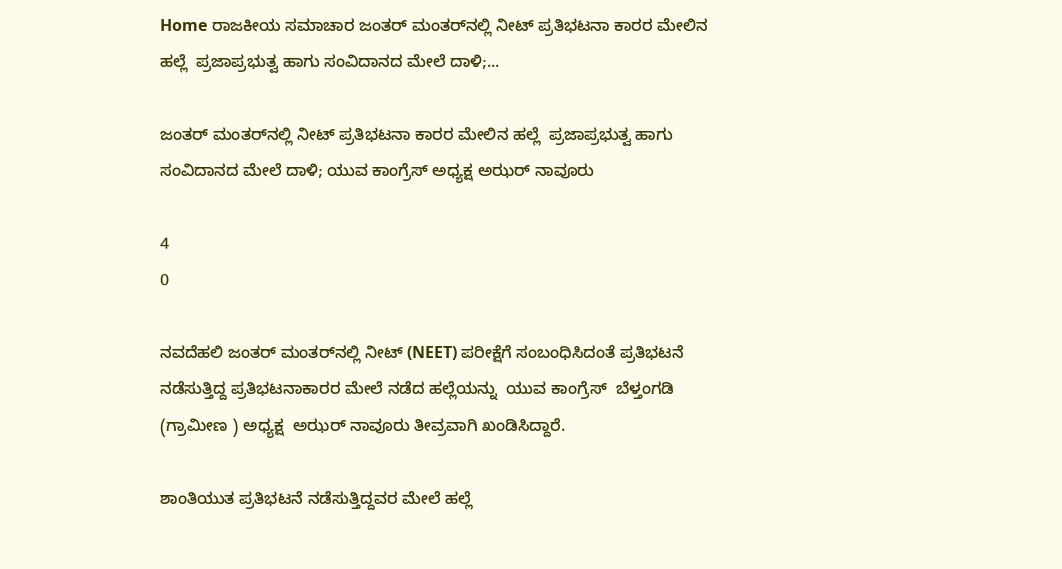Home ರಾಜಕೀಯ ಸಮಾಚಾರ ಜಂತರ್ ಮಂತರ್‌ನಲ್ಲಿ ನೀಟ್‌ ಪ್ರತಿಭಟನಾ ಕಾರರ ಮೇಲಿನ ಹಲ್ಲೆ  ಪ್ರಜಾಪ್ರಭುತ್ವ ಹಾಗು ಸಂವಿದಾನದ ಮೇಲೆ ದಾಳಿ;...

ಜಂತರ್ ಮಂತರ್‌ನಲ್ಲಿ ನೀಟ್‌ ಪ್ರತಿಭಟನಾ ಕಾರರ ಮೇಲಿನ ಹಲ್ಲೆ  ಪ್ರಜಾಪ್ರಭುತ್ವ ಹಾಗು ಸಂವಿದಾನದ ಮೇಲೆ ದಾಳಿ; ಯುವ ಕಾಂಗ್ರೆಸ್ ಅಧ್ಯಕ್ಷ ಅಝರ್ ನಾವೂರು

4
0

ನವದೆಹಲಿ ಜಂತರ್ ಮಂತರ್‌ನಲ್ಲಿ ನೀಟ್ (NEET) ಪರೀಕ್ಷೆಗೆ ಸಂಬಂಧಿಸಿದಂತೆ ಪ್ರತಿಭಟನೆ ನಡೆಸುತ್ತಿದ್ದ ಪ್ರತಿಭಟನಾಕಾರರ ಮೇಲೆ ನಡೆದ ಹಲ್ಲೆಯನ್ನು  ಯುವ ಕಾಂಗ್ರೆಸ್  ಬೆಳ್ತಂಗಡಿ (ಗ್ರಾಮೀಣ ) ಅಧ್ಯಕ್ಷ  ಅಝರ್ ನಾವೂರು ತೀವ್ರವಾಗಿ ಖಂಡಿಸಿದ್ದಾರೆ.

ಶಾಂತಿಯುತ ಪ್ರತಿಭಟನೆ ನಡೆಸುತ್ತಿದ್ದವರ ಮೇಲೆ ಹಲ್ಲೆ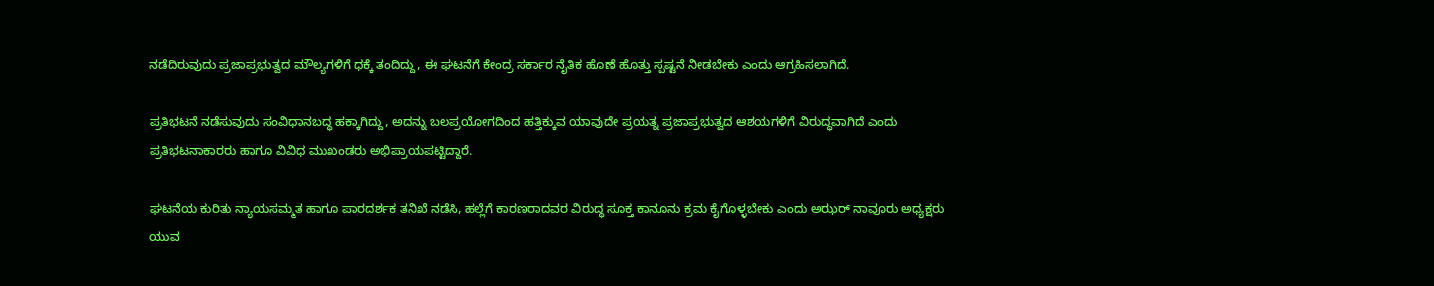ನಡೆದಿರುವುದು ಪ್ರಜಾಪ್ರಭುತ್ವದ ಮೌಲ್ಯಗಳಿಗೆ ಧಕ್ಕೆ ತಂದಿದ್ದು, ಈ ಘಟನೆಗೆ ಕೇಂದ್ರ ಸರ್ಕಾರ ನೈತಿಕ ಹೊಣೆ ಹೊತ್ತು ಸ್ಪಷ್ಟನೆ ನೀಡಬೇಕು ಎಂದು ಆಗ್ರಹಿಸಲಾಗಿದೆ.

ಪ್ರತಿಭಟನೆ ನಡೆಸುವುದು ಸಂವಿಧಾನಬದ್ಧ ಹಕ್ಕಾಗಿದ್ದು, ಅದನ್ನು ಬಲಪ್ರಯೋಗದಿಂದ ಹತ್ತಿಕ್ಕುವ ಯಾವುದೇ ಪ್ರಯತ್ನ ಪ್ರಜಾಪ್ರಭುತ್ವದ ಆಶಯಗಳಿಗೆ ವಿರುದ್ಧವಾಗಿದೆ ಎಂದು ಪ್ರತಿಭಟನಾಕಾರರು ಹಾಗೂ ವಿವಿಧ ಮುಖಂಡರು ಅಭಿಪ್ರಾಯಪಟ್ಟಿದ್ದಾರೆ.

ಘಟನೆಯ ಕುರಿತು ನ್ಯಾಯಸಮ್ಮತ ಹಾಗೂ ಪಾರದರ್ಶಕ ತನಿಖೆ ನಡೆಸಿ, ಹಲ್ಲೆಗೆ ಕಾರಣರಾದವರ ವಿರುದ್ಧ ಸೂಕ್ತ ಕಾನೂನು ಕ್ರಮ ಕೈಗೊಳ್ಳಬೇಕು ಎಂದು ಅಝರ್ ನಾವೂರು ಅಧ್ಯಕ್ಷರು ಯುವ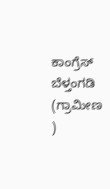ಕಾಂಗ್ರೆಸ್ ಬೆಳ್ತಂಗಡಿ (ಗ್ರಾಮೀಣ )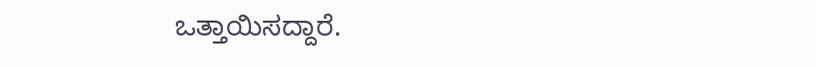ಒತ್ತಾಯಿಸದ್ದಾರೆ.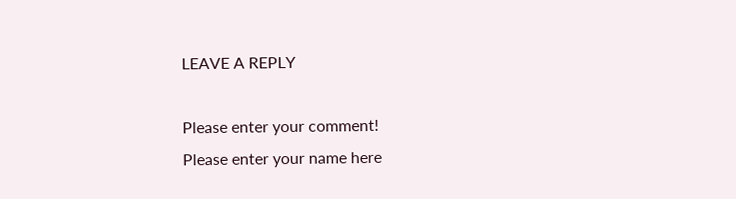LEAVE A REPLY

Please enter your comment!
Please enter your name here